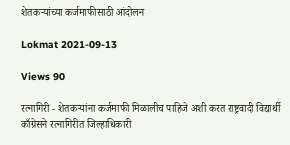शेतकऱ्यांच्या कर्जमाफीसाठी आंदोलन

Lokmat 2021-09-13

Views 90

रत्नागिरी - शेतकऱ्यांना कर्जमाफी मिळालीच पाहिजे अशी करत राष्ट्रवादी विद्यार्थी काँग्रेसने रत्नागिरीत जिल्हाधिकारी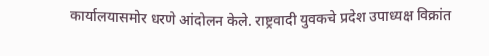कार्यालयासमोर धरणे आंदोलन केले. राष्ट्रवादी युवकचे प्रदेश उपाध्यक्ष विक्रांत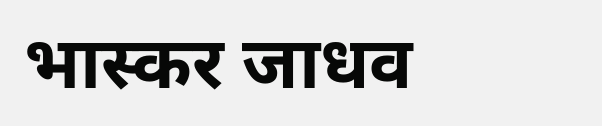भास्कर जाधव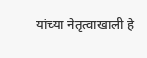यांच्या नेतृत्वाखाली हे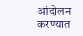आंदोलन करण्यात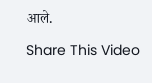आले.

Share This Video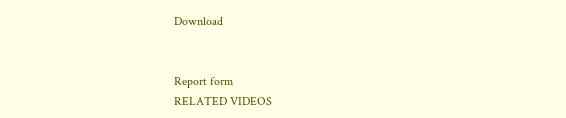Download


Report form
RELATED VIDEOS